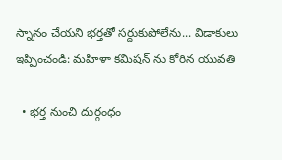స్నానం చేయని భర్తతో సర్దుకుపోలేను... విడాకులు ఇప్పించండి: మహిళా కమిషన్ ను కోరిన యువతి

  • భర్త నుంచి దుర్గంధం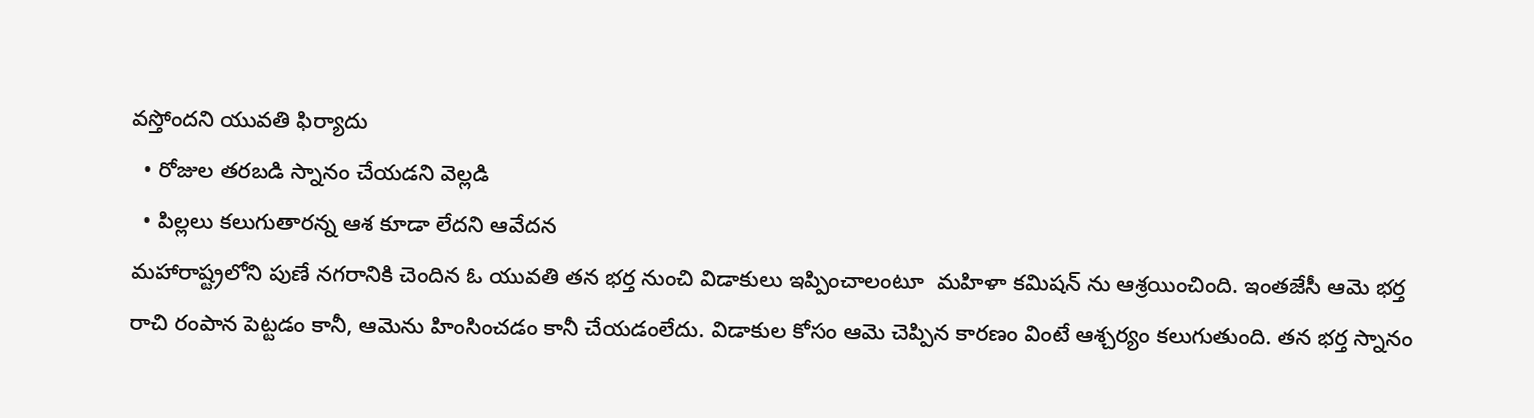వస్తోందని యువతి ఫిర్యాదు
  • రోజుల తరబడి స్నానం చేయడని వెల్లడి
  • పిల్లలు కలుగుతారన్న ఆశ కూడా లేదని ఆవేదన
మహారాష్ట్రలోని పుణే నగరానికి చెందిన ఓ యువతి తన భర్త నుంచి విడాకులు ఇప్పించాలంటూ  మహిళా కమిషన్ ను ఆశ్రయించింది. ఇంతజేసీ ఆమె భర్త రాచి రంపాన పెట్టడం కానీ, ఆమెను హింసించడం కానీ చేయడంలేదు. విడాకుల కోసం ఆమె చెప్పిన కారణం వింటే ఆశ్చర్యం కలుగుతుంది. తన భర్త స్నానం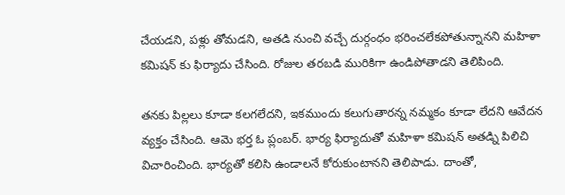చేయడని, పళ్లు తోమడని, అతడి నుంచి వచ్చే దుర్గంధం భరించలేకపోతున్నానని మహిళా కమిషన్ కు ఫిర్యాదు చేసింది. రోజుల తరబడి మురికిగా ఉండిపోతాడని తెలిపింది.

తనకు పిల్లలు కూడా కలగలేదని, ఇకముందు కలుగుతారన్న నమ్మకం కూడా లేదని ఆవేదన వ్యక్తం చేసింది. ఆమె భర్త ఓ ప్లంబర్. భార్య ఫిర్యాదుతో మహిళా కమిషన్ అతడ్ని పిలిచి విచారించింది. భార్యతో కలిసి ఉండాలనే కోరుకుంటానని తెలిపాడు. దాంతో,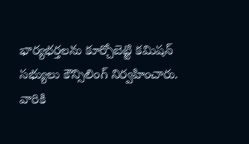భార్యభర్తలను కూర్చోబెట్టి కమిషన్ సభ్యులు కౌన్సిలింగ్ నిర్వహించారు. వారికి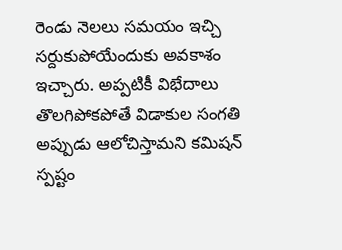రెండు నెలలు సమయం ఇచ్చి సర్దుకుపోయేందుకు అవకాశం ఇచ్చారు. అప్పటికీ విభేదాలు తొలగిపోకపోతే విడాకుల సంగతి అప్పుడు ఆలోచిస్తామని కమిషన్ స్పష్టం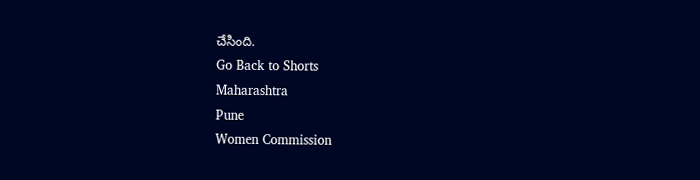చేసింది.
Go Back to Shorts
Maharashtra
Pune
Women Commission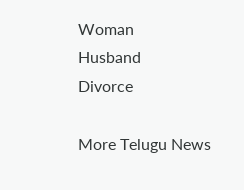Woman
Husband
Divorce

More Telugu News